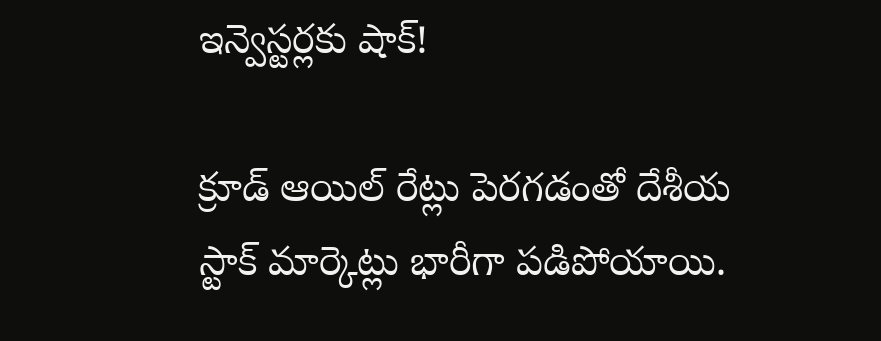ఇన్వెస్టర్లకు షాక్!

క్రూడ్ ఆయిల్ రేట్లు పెరగడంతో దేశీయ స్టాక్ మార్కెట్లు భారీగా పడిపోయాయి.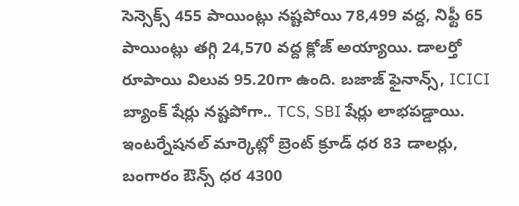సెన్సెక్స్ 455 పాయింట్లు నష్టపోయి 78,499 వద్ద, నిఫ్టీ 65 పాయింట్లు తగ్గి 24,570 వద్ద క్లోజ్ అయ్యాయి. డాలర్తో రూపాయి విలువ 95.20గా ఉంది. బజాజ్ ఫైనాన్స్, ICICI బ్యాంక్ షేర్లు నష్టపోగా.. TCS, SBI షేర్లు లాభపడ్డాయి. ఇంటర్నేషనల్ మార్కెట్లో బ్రెంట్ క్రూడ్ ధర 83 డాలర్లు, బంగారం ఔన్స్ ధర 4300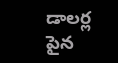డాలర్ల పైన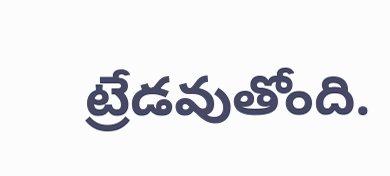ట్రేడవుతోంది.